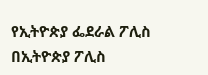የኢትዮጵያ ፌደራል ፖሊስ በኢትዮጵያ ፖሊስ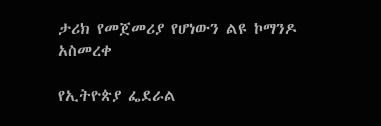ታሪክ የመጀመሪያ የሆነውን ልዩ ኮማንዶ አስመረቀ

የኢትዮጵያ ፌደራል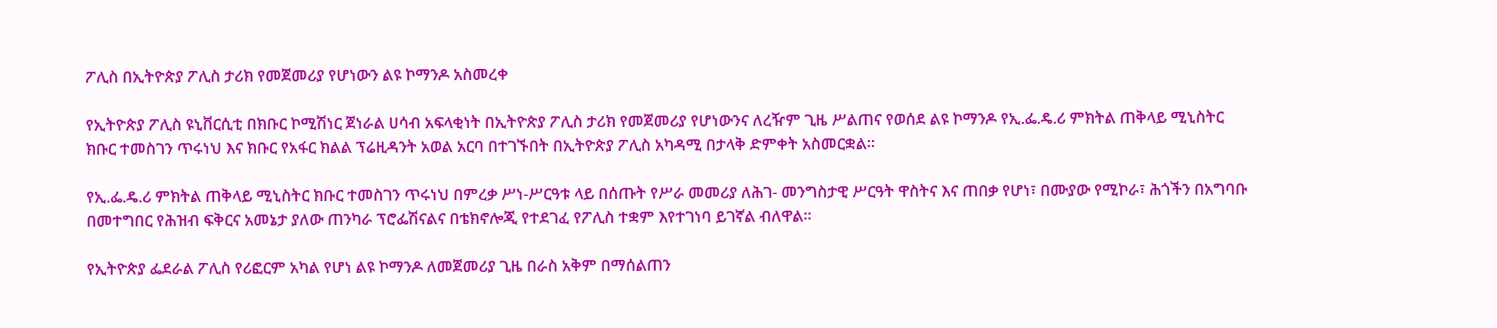ፖሊስ በኢትዮጵያ ፖሊስ ታሪክ የመጀመሪያ የሆነውን ልዩ ኮማንዶ አስመረቀ

የኢትዮጵያ ፖሊስ ዩኒቨርሲቲ በክቡር ኮሚሽነር ጀነራል ሀሳብ አፍላቂነት በኢትዮጵያ ፖሊስ ታሪክ የመጀመሪያ የሆነውንና ለረዥም ጊዜ ሥልጠና የወሰደ ልዩ ኮማንዶ የኢ.ፌ.ዴ.ሪ ምክትል ጠቅላይ ሚኒስትር ክቡር ተመስገን ጥሩነህ እና ክቡር የአፋር ክልል ፕሬዚዳንት አወል አርባ በተገኙበት በኢትዮጵያ ፖሊስ አካዳሚ በታላቅ ድምቀት አስመርቋል።

የኢ.ፌ.ዴ.ሪ ምክትል ጠቅላይ ሚኒስትር ክቡር ተመስገን ጥሩነህ በምረቃ ሥነ-ሥርዓቱ ላይ በሰጡት የሥራ መመሪያ ለሕገ- መንግስታዊ ሥርዓት ዋስትና እና ጠበቃ የሆነ፣ በሙያው የሚኮራ፣ ሕጎችን በአግባቡ በመተግበር የሕዝብ ፍቅርና አመኔታ ያለው ጠንካራ ፕሮፌሽናልና በቴክኖሎጂ የተደገፈ የፖሊስ ተቋም እየተገነባ ይገኛል ብለዋል።

የኢትዮጵያ ፌደራል ፖሊስ የሪፎርም አካል የሆነ ልዩ ኮማንዶ ለመጀመሪያ ጊዜ በራስ አቅም በማሰልጠን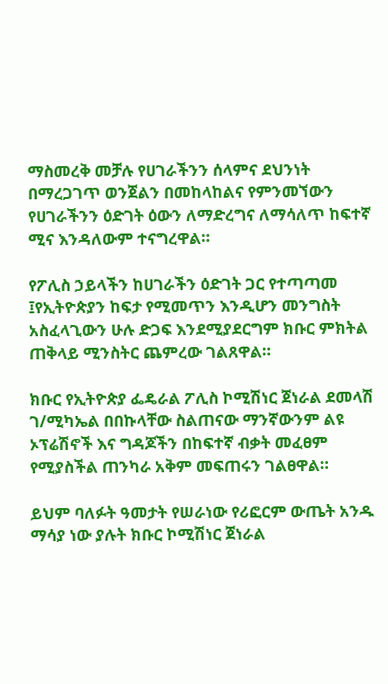ማስመረቅ መቻሉ የሀገራችንን ሰላምና ደህንነት በማረጋገጥ ወንጀልን በመከላከልና የምንመኘውን የሀገራችንን ዕድገት ዕውን ለማድረግና ለማሳለጥ ከፍተኛ ሚና እንዳለውም ተናግረዋል።

የፖሊስ ኃይላችን ከሀገራችን ዕድገት ጋር የተጣጣመ ፤የኢትዮጵያን ከፍታ የሚመጥን እንዲሆን መንግስት አስፈላጊውን ሁሉ ድጋፍ እንደሚያደርግም ክቡር ምክትል ጠቅላይ ሚንስትር ጨምረው ገልጸዋል።

ክቡር የኢትዮጵያ ፌዴራል ፖሊስ ኮሚሽነር ጀነራል ደመላሽ ገ/ሚካኤል በበኩላቸው ስልጠናው ማንኛውንም ልዩ ኦፕሬሽኖች እና ግዳጆችን በከፍተኛ ብቃት መፈፀም የሚያስችል ጠንካራ አቅም መፍጠሩን ገልፀዋል።

ይህም ባለፉት ዓመታት የሠራነው የሪፎርም ውጤት አንዱ ማሳያ ነው ያሉት ክቡር ኮሚሽነር ጀነራል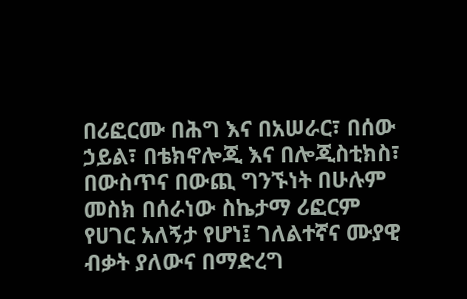በሪፎርሙ በሕግ እና በአሠራር፣ በሰው ኃይል፣ በቴክኖሎጂ እና በሎጂስቲክስ፣ በውስጥና በውጪ ግንኙነት በሁሉም መስክ በሰራነው ስኬታማ ሪፎርም የሀገር አለኝታ የሆነ፤ ገለልተኛና ሙያዊ ብቃት ያለውና በማድረግ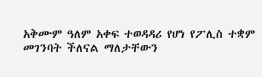አቅሙም ዓለም አቀፍ ተወዳዳሪ የሆነ የፖሊስ ተቋም መገንባት ችለናል ማለታቸውን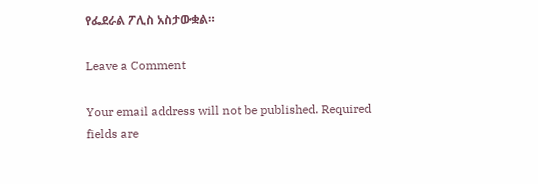የፌደራል ፖሊስ አስታውቋል።

Leave a Comment

Your email address will not be published. Required fields are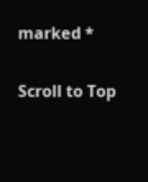marked *

Scroll to Top